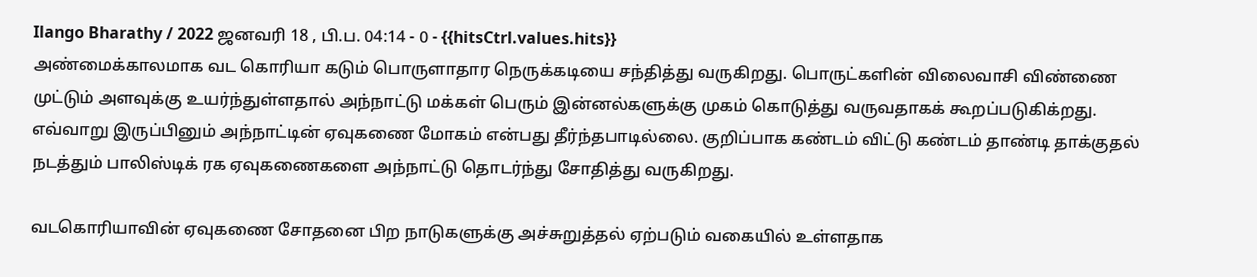Ilango Bharathy / 2022 ஜனவரி 18 , பி.ப. 04:14 - 0 - {{hitsCtrl.values.hits}}
அண்மைக்காலமாக வட கொரியா கடும் பொருளாதார நெருக்கடியை சந்தித்து வருகிறது. பொருட்களின் விலைவாசி விண்ணை முட்டும் அளவுக்கு உயர்ந்துள்ளதால் அந்நாட்டு மக்கள் பெரும் இன்னல்களுக்கு முகம் கொடுத்து வருவதாகக் கூறப்படுகிக்றது.
எவ்வாறு இருப்பினும் அந்நாட்டின் ஏவுகணை மோகம் என்பது தீர்ந்தபாடில்லை. குறிப்பாக கண்டம் விட்டு கண்டம் தாண்டி தாக்குதல் நடத்தும் பாலிஸ்டிக் ரக ஏவுகணைகளை அந்நாட்டு தொடர்ந்து சோதித்து வருகிறது.

வடகொரியாவின் ஏவுகணை சோதனை பிற நாடுகளுக்கு அச்சுறுத்தல் ஏற்படும் வகையில் உள்ளதாக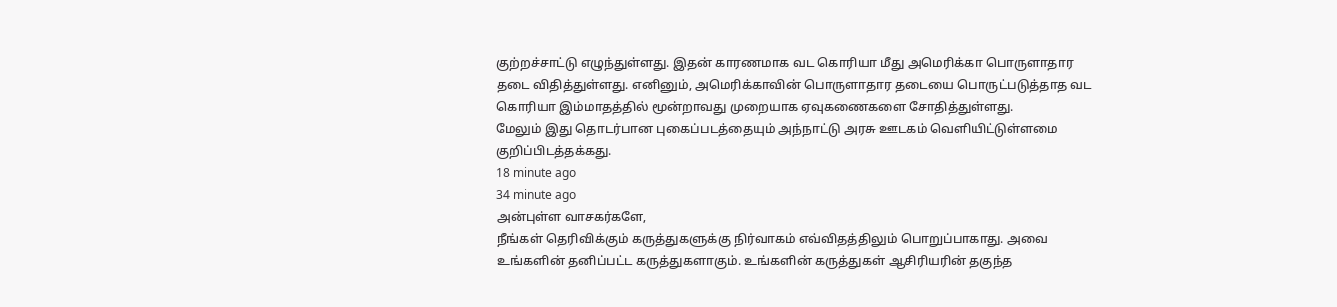குற்றச்சாட்டு எழுந்துள்ளது. இதன் காரணமாக வட கொரியா மீது அமெரிக்கா பொருளாதார தடை விதித்துள்ளது. எனினும், அமெரிக்காவின் பொருளாதார தடையை பொருட்படுத்தாத வட கொரியா இம்மாதத்தில் மூன்றாவது முறையாக ஏவுகணைகளை சோதித்துள்ளது.
மேலும் இது தொடர்பான புகைப்படத்தையும் அந்நாட்டு அரசு ஊடகம் வெளியிட்டுள்ளமை குறிப்பிடத்தக்கது.
18 minute ago
34 minute ago
அன்புள்ள வாசகர்களே,
நீங்கள் தெரிவிக்கும் கருத்துகளுக்கு நிர்வாகம் எவ்விதத்திலும் பொறுப்பாகாது. அவை உங்களின் தனிப்பட்ட கருத்துகளாகும். உங்களின் கருத்துகள் ஆசிரியரின் தகுந்த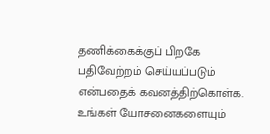தணிக்கைக்குப் பிறகே பதிவேற்றம் செய்யப்படும் என்பதைக் கவனத்திற்கொள்க. உங்கள் யோசனைகளையும்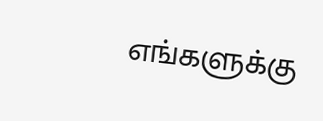எங்களுக்கு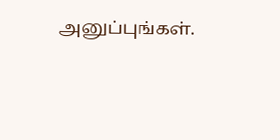அனுப்புங்கள்.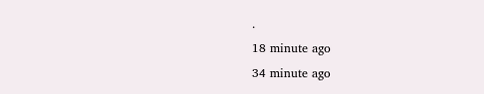.
18 minute ago
34 minute ago